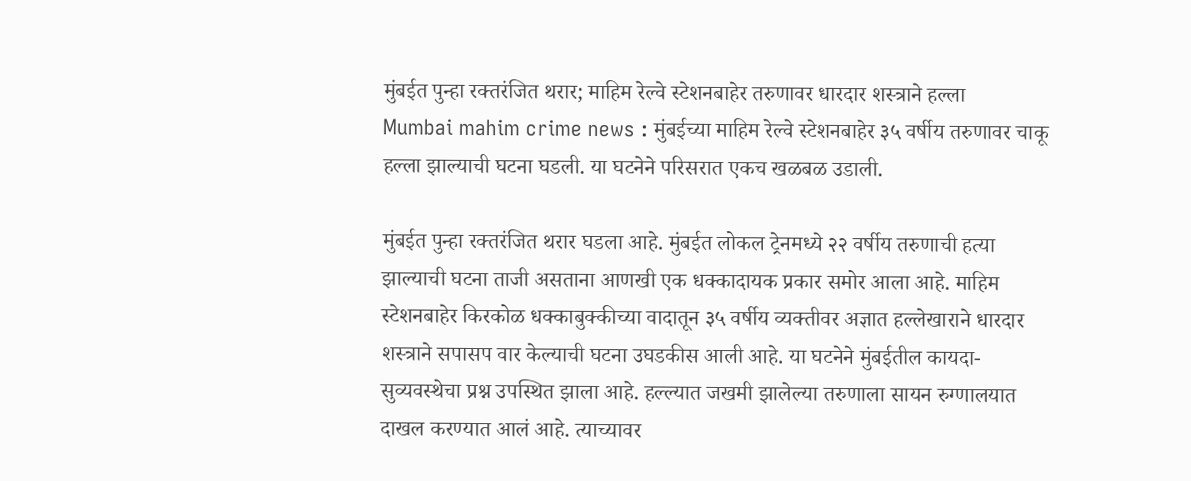मुंबईत पुन्हा रक्तरंजित थरार; माहिम रेल्वे स्टेशनबाहेर तरुणावर धारदार शस्त्राने हल्ला
Mumbai mahim crime news : मुंबईच्या माहिम रेल्वे स्टेशनबाहेर ३५ वर्षीय तरुणावर चाकू हल्ला झाल्याची घटना घडली. या घटनेने परिसरात एकच खळबळ उडाली.

मुंबईत पुन्हा रक्तरंजित थरार घडला आहे. मुंबईत लोकल ट्रेनमध्ये २२ वर्षीय तरुणाची हत्या झाल्याची घटना ताजी असताना आणखी एक धक्कादायक प्रकार समोर आला आहे. माहिम स्टेशनबाहेर किरकोळ धक्काबुक्कीच्या वादातून ३५ वर्षीय व्यक्तीवर अज्ञात हल्लेखाराने धारदार शस्त्राने सपासप वार केल्याची घटना उघडकीस आली आहे. या घटनेने मुंबईतील कायदा-सुव्यवस्थेचा प्रश्न उपस्थित झाला आहे. हल्ल्यात जखमी झालेल्या तरुणाला सायन रुग्णालयात दाखल करण्यात आलं आहे. त्याच्यावर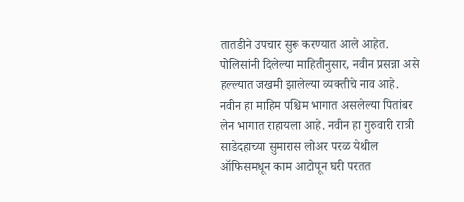तातडीने उपचार सुरू करण्यात आले आहेत.
पोलिसांनी दिलेल्या माहितीनुसार, नवीन प्रसन्ना असे हल्ल्यात जखमी झालेल्या व्यक्तीचे नाव आहे. नवीन हा माहिम पश्चिम भागात असलेल्या पितांबर लेन भागात राहायला आहे. नवीन हा गुरुवारी रात्री साडेदहाच्या सुमारास लोअर परळ येथील ऑफिसमधून काम आटोपून घरी परतत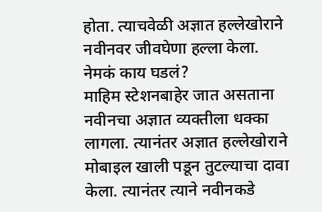होता. त्याचवेळी अज्ञात हल्लेखोराने नवीनवर जीवघेणा हल्ला केला.
नेमकं काय घडलं?
माहिम स्टेशनबाहेर जात असताना नवीनचा अज्ञात व्यक्तीला धक्का लागला. त्यानंतर अज्ञात हल्लेखोराने मोबाइल खाली पडून तुटल्याचा दावा केला. त्यानंतर त्याने नवीनकडे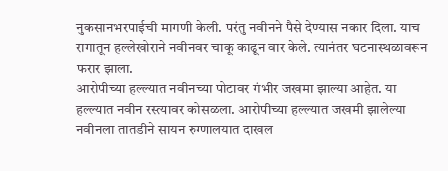नुकसानभरपाईची मागणी केली. परंतु नवीनने पैसे देण्यास नकार दिला. याच रागातून हल्लेखोराने नवीनवर चाकू काढून वार केले. त्यानंतर घटनास्थळावरून फरार झाला.
आरोपीच्या हल्ल्यात नवीनच्या पोटावर गंभीर जखमा झाल्या आहेत. या हल्ल्यात नवीन रस्त्यावर कोसळला. आरोपीच्या हल्ल्यात जखमी झालेल्या नवीनला तातडीने सायन रुग्णालयात दाखल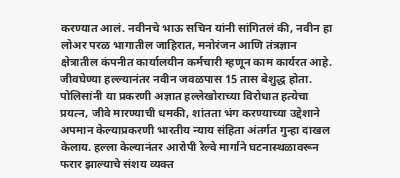करण्यात आलं. नवीनचे भाऊ सचिन यांनी सांगितलं की, नवीन हा लोअर परळ भागातील जाहिरात, मनोरंजन आणि तंत्रज्ञान क्षेत्रातील कंपनीत कार्यालयीन कर्मचारी म्हणून काम कार्यरत आहे. जीवघेण्या हल्ल्यानंतर नवीन जवळपास 15 तास बेशुद्ध होता.
पोलिसांनी या प्रकरणी अज्ञात हल्लेखोराच्या विरोधात हत्येचा प्रयत्न, जीवे मारण्याची धमकी, शांतता भंग करण्याच्या उद्देशाने अपमान केल्याप्रकरणी भारतीय न्याय संहिता अंतर्गत गुन्हा दाखल केलाय. हल्ला केल्यानंतर आरोपी रेल्वे मार्गाने घटनास्थळावरून फरार झाल्याचे संशय व्यक्त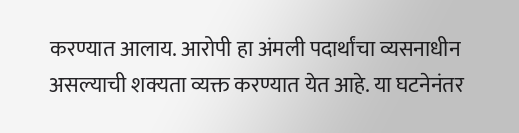करण्यात आलाय. आरोपी हा अंमली पदार्थांचा व्यसनाधीन असल्याची शक्यता व्यक्त करण्यात येत आहे. या घटनेनंतर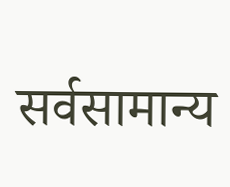सर्वसामान्य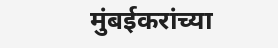मुंबईकरांच्या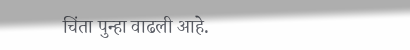चिंता पुन्हा वाढली आहे.